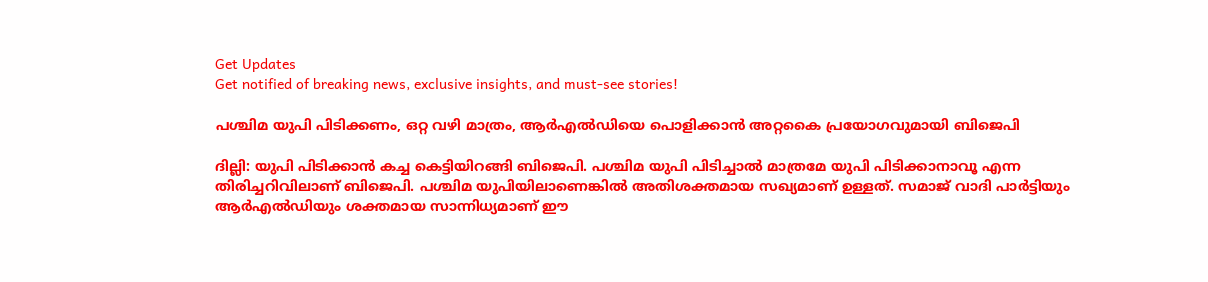Get Updates
Get notified of breaking news, exclusive insights, and must-see stories!

പശ്ചിമ യുപി പിടിക്കണം, ഒറ്റ വഴി മാത്രം, ആര്‍എല്‍ഡിയെ പൊളിക്കാന്‍ അറ്റകൈ പ്രയോഗവുമായി ബിജെപി

ദില്ലി: യുപി പിടിക്കാന്‍ കച്ച കെട്ടിയിറങ്ങി ബിജെപി. പശ്ചിമ യുപി പിടിച്ചാല്‍ മാത്രമേ യുപി പിടിക്കാനാവൂ എന്ന തിരിച്ചറിവിലാണ് ബിജെപി. പശ്ചിമ യുപിയിലാണെങ്കില്‍ അതിശക്തമായ സഖ്യമാണ് ഉള്ളത്. സമാജ് വാദി പാര്‍ട്ടിയും ആര്‍എല്‍ഡിയും ശക്തമായ സാന്നിധ്യമാണ് ഈ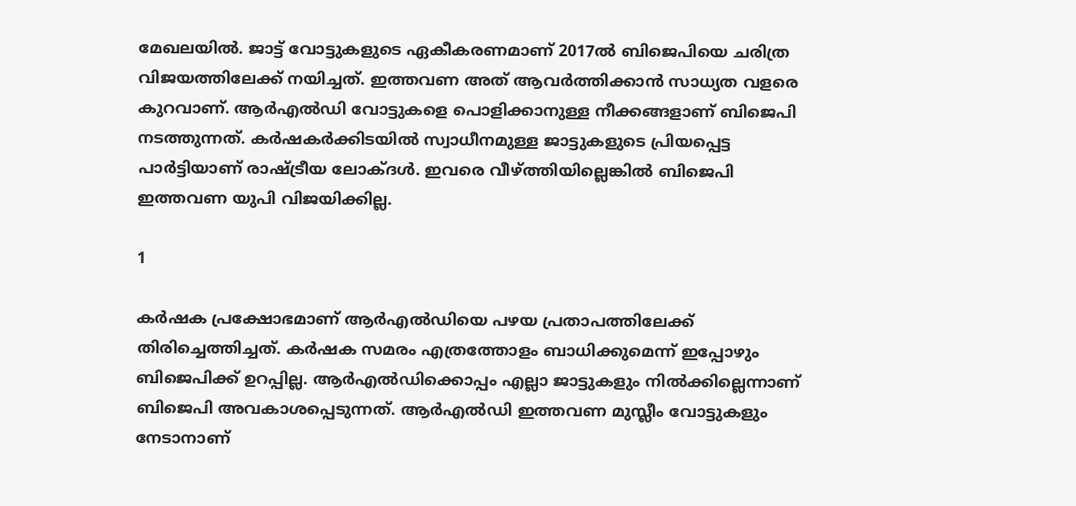മേഖലയില്‍. ജാട്ട് വോട്ടുകളുടെ ഏകീകരണമാണ് 2017ല്‍ ബിജെപിയെ ചരിത്ര വിജയത്തിലേക്ക് നയിച്ചത്. ഇത്തവണ അത് ആവര്‍ത്തിക്കാന്‍ സാധ്യത വളരെ കുറവാണ്. ആര്‍എല്‍ഡി വോട്ടുകളെ പൊളിക്കാനുള്ള നീക്കങ്ങളാണ് ബിജെപി നടത്തുന്നത്. കര്‍ഷകര്‍ക്കിടയില്‍ സ്വാധീനമുള്ള ജാട്ടുകളുടെ പ്രിയപ്പെട്ട പാര്‍ട്ടിയാണ് രാഷ്ട്രീയ ലോക്ദള്‍. ഇവരെ വീഴ്ത്തിയില്ലെങ്കില്‍ ബിജെപി ഇത്തവണ യുപി വിജയിക്കില്ല.

1

കര്‍ഷക പ്രക്ഷോഭമാണ് ആര്‍എല്‍ഡിയെ പഴയ പ്രതാപത്തിലേക്ക് തിരിച്ചെത്തിച്ചത്. കര്‍ഷക സമരം എത്രത്തോളം ബാധിക്കുമെന്ന് ഇപ്പോഴും ബിജെപിക്ക് ഉറപ്പില്ല. ആര്‍എല്‍ഡിക്കൊപ്പം എല്ലാ ജാട്ടുകളും നില്‍ക്കില്ലെന്നാണ് ബിജെപി അവകാശപ്പെടുന്നത്. ആര്‍എല്‍ഡി ഇത്തവണ മുസ്ലീം വോട്ടുകളും നേടാനാണ്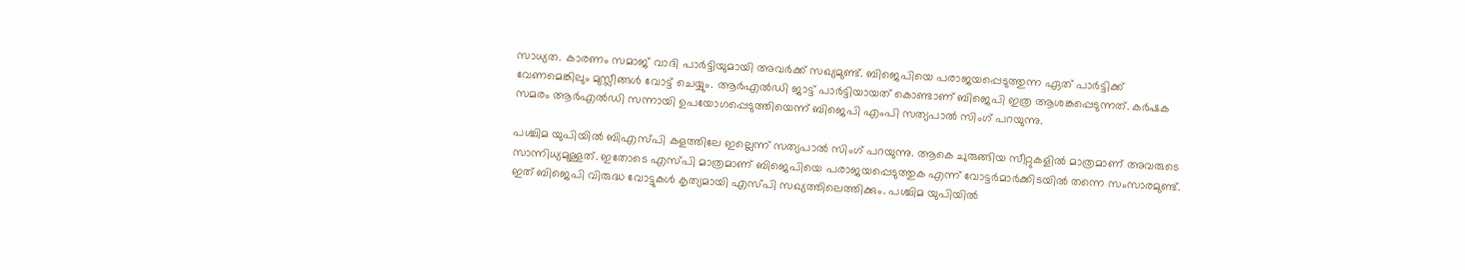സാധ്യത. കാരണം സമാജ് വാദി പാര്‍ട്ടിയുമായി അവര്‍ക്ക് സഖ്യമുണ്ട്. ബിജെപിയെ പരാജയപ്പെടുത്തുന്ന ഏത് പാര്‍ട്ടിക്ക് വേണമെങ്കിലും മുസ്ലീങ്ങള്‍ വോട്ട് ചെയ്യും. ആര്‍എല്‍ഡി ജാട്ട് പാര്‍ട്ടിയായത് കൊണ്ടാണ് ബിജെപി ഇത്ര ആശങ്കപ്പെടുന്നത്. കര്‍ഷക സമരം ആര്‍എല്‍ഡി സന്നായി ഉപയോഗപ്പെടുത്തിയെന്ന് ബിജെപി എംപി സത്യപാല്‍ സിംഗ് പറയുന്നു.

പശ്ചിമ യുപിയില്‍ ബിഎസ്പി കളത്തിലേ ഇല്ലെന്ന് സത്യപാല്‍ സിംഗ് പറയുന്നു. ആകെ ചുരുങ്ങിയ സീറ്റുകളില്‍ മാത്രമാണ് അവരുടെ സാന്നിധ്യമുള്ളത്. ഇതോടെ എസ്പി മാത്രമാണ് ബിജെപിയെ പരാജയപ്പെടുത്തുക എന്ന് വോട്ടര്‍മാര്‍ക്കിടയില്‍ തന്നെ സംസാരമുണ്ട്. ഇത് ബിജെപി വിരുദ്ധ വോട്ടുകള്‍ കൃത്യമായി എസ്പി സഖ്യത്തിലെത്തിക്കും. പശ്ചിമ യുപിയില്‍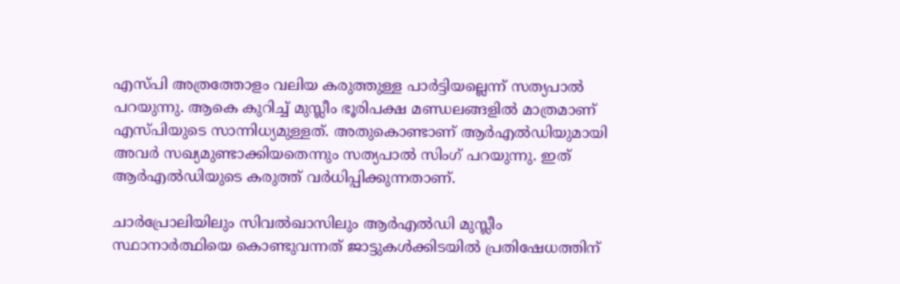എസ്പി അത്രത്തോളം വലിയ കരുത്തുള്ള പാര്‍ട്ടിയല്ലെന്ന് സത്യപാല്‍ പറയുന്നു. ആകെ കുറിച്ച് മുസ്ലീം ഭൂരിപക്ഷ മണ്ഡലങ്ങളില്‍ മാത്രമാണ് എസ്പിയുടെ സാന്നിധ്യമുള്ളത്. അതുകൊണ്ടാണ് ആര്‍എല്‍ഡിയുമായി അവര്‍ സഖ്യമുണ്ടാക്കിയതെന്നും സത്യപാല്‍ സിംഗ് പറയുന്നു. ഇത് ആര്‍എല്‍ഡിയുടെ കരുത്ത് വര്‍ധിപ്പിക്കുന്നതാണ്.

ചാര്‍പ്രോലിയിലും സിവല്‍ഖാസിലും ആര്‍എല്‍ഡി മുസ്ലീം സ്ഥാനാര്‍ത്ഥിയെ കൊണ്ടുവന്നത് ജാട്ടുകള്‍ക്കിടയില്‍ പ്രതിഷേധത്തിന്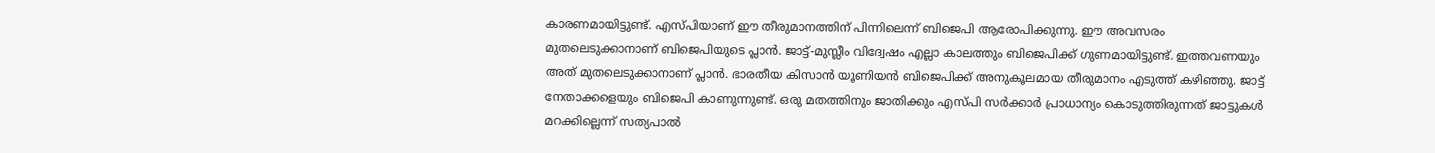കാരണമായിട്ടുണ്ട്. എസ്പിയാണ് ഈ തീരുമാനത്തിന് പിന്നിലെന്ന് ബിജെപി ആരോപിക്കുന്നു. ഈ അവസരം മുതലെടുക്കാനാണ് ബിജെപിയുടെ പ്ലാന്‍. ജാട്ട്-മുസ്ലീം വിദ്വേഷം എല്ലാ കാലത്തും ബിജെപിക്ക് ഗുണമായിട്ടുണ്ട്. ഇത്തവണയും അത് മുതലെടുക്കാനാണ് പ്ലാന്‍. ഭാരതീയ കിസാന്‍ യൂണിയന്‍ ബിജെപിക്ക് അനുകൂലമായ തീരുമാനം എടുത്ത് കഴിഞ്ഞു. ജാട്ട് നേതാക്കളെയും ബിജെപി കാണുന്നുണ്ട്. ഒരു മതത്തിനും ജാതിക്കും എസ്പി സര്‍ക്കാര്‍ പ്രാധാന്യം കൊടുത്തിരുന്നത് ജാട്ടുകള്‍ മറക്കില്ലെന്ന് സത്യപാല്‍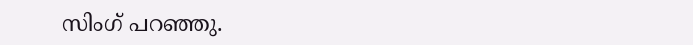സിംഗ് പറഞ്ഞു.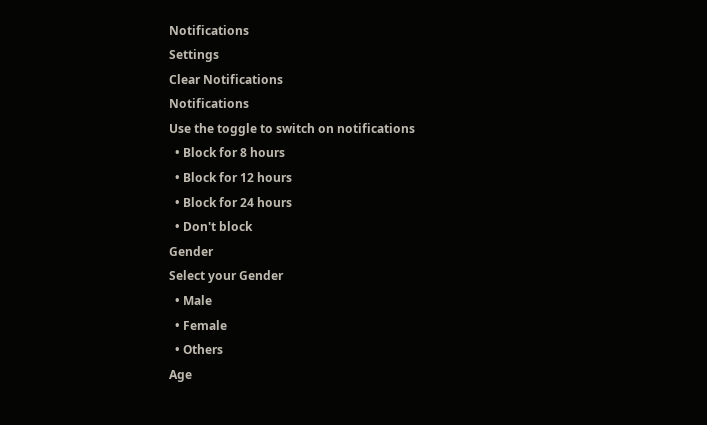Notifications
Settings
Clear Notifications
Notifications
Use the toggle to switch on notifications
  • Block for 8 hours
  • Block for 12 hours
  • Block for 24 hours
  • Don't block
Gender
Select your Gender
  • Male
  • Female
  • Others
Age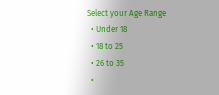Select your Age Range
  • Under 18
  • 18 to 25
  • 26 to 35
  •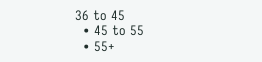36 to 45
  • 45 to 55
  • 55+